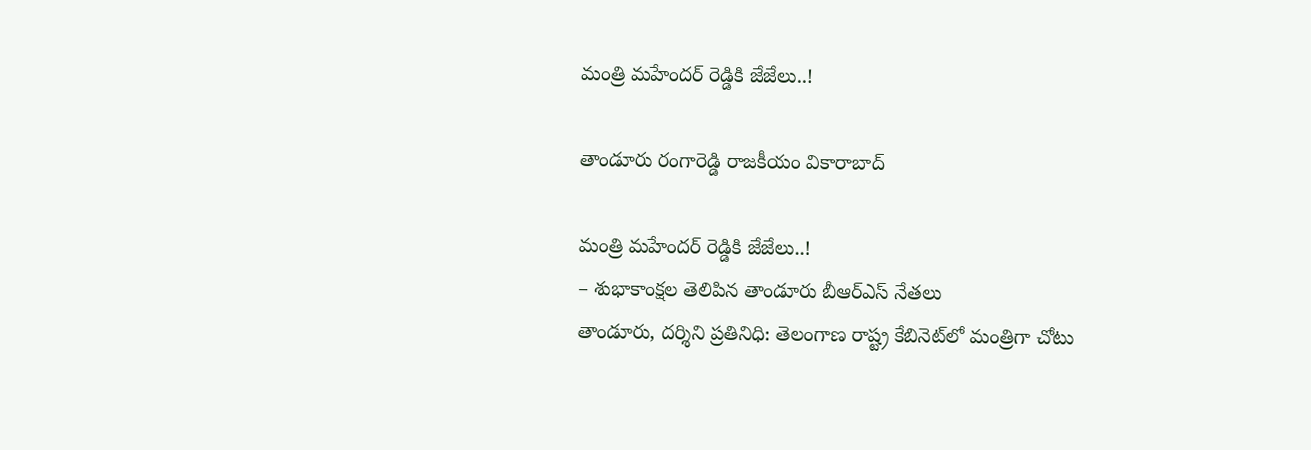మంత్రి మహేందర్ రెడ్డికి జేజేలు..!

తాండూరు రంగారెడ్డి రాజకీయం వికారాబాద్

మంత్రి మహేందర్ రెడ్డికి జేజేలు..!
– శుభాకాంక్షల తెలిపిన తాండూరు బీఆర్ఎస్ నేతలు
తాండూరు, దర్శిని ప్రతినిధి: తెలంగాణ రాష్ట్ర కేబినెట్‌లో మంత్రిగా చోటు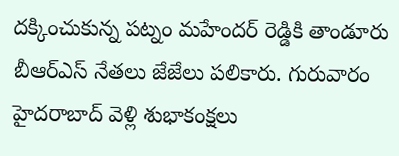దక్కించుకున్న పట్నం మహేందర్ రెడ్డికి తాండూరు బీఆర్ఎస్ నేతలు జేజేలు పలికారు. గురువారం హైదరాబాద్‌ వెళ్లి శుభాకంక్షలు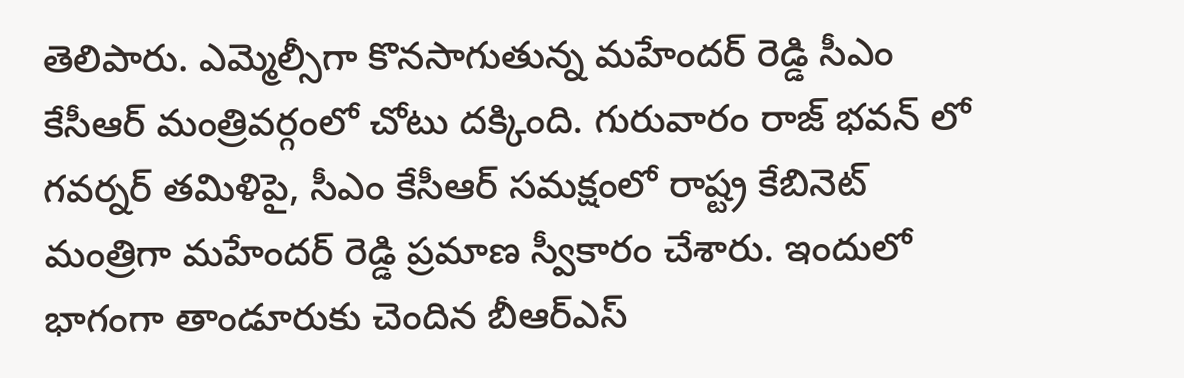తెలిపారు. ఎమ్మెల్సీగా కొనసాగుతున్న మహేందర్ రెడ్డి సీఎం కేసీఆర్ మంత్రివర్గంలో చోటు దక్కింది. గురువారం రాజ్ భవన్ లో గవర్నర్ తమిళిపై, సీఎం కేసీఆర్ సమక్షంలో రాష్ట్ర కేబినెట్ మంత్రిగా మహేందర్ రెడ్డి ప్రమాణ స్వీకారం చేశారు. ఇందులో భాగంగా తాండూరుకు చెందిన బీఆర్ఎస్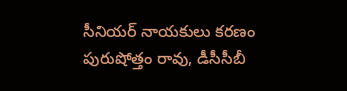సీనియర్ నాయకులు కరణం పురుషోత్తం రావు, డీసీసీబీ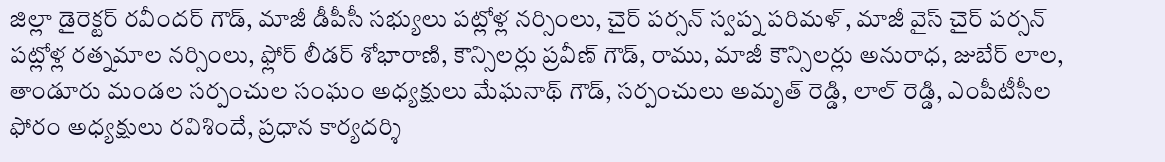జిల్లా డైరెక్టర్ రవీందర్ గౌడ్, మాజీ డీపీసీ సభ్యులు పట్లోళ్ల నర్సింలు, చైర్ పర్సన్ స్వప్న పరిమళ్, మాజీ వైస్ చైర్ పర్సన్ పట్లోళ్ల రత్నమాల నర్సింలు, ఫ్లోర్ లీడర్ శోభారాణి, కౌన్సిలర్లు ప్రవీణ్ గౌడ్, రాము, మాజీ కౌన్సిలర్లు అనురాధ, జుబేర్ లాల, తాండూరు మండల సర్పంచుల సంఘం అధ్యక్షులు మేఘనాథ్ గౌడ్, సర్పంచులు అమృత్ రెడ్డి, లాల్ రెడ్డి, ఎంపీటీసీల ఫోరం అధ్యక్షులు రవిశిందే, ప్రధాన కార్యదర్శి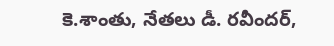కె.శాంతు, నేతలు డీ. రవీందర్,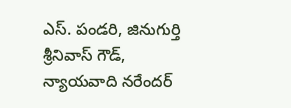ఎస్. పండరి, జినుగుర్తి శ్రీనివాస్ గౌడ్, న్యాయవాది నరేందర్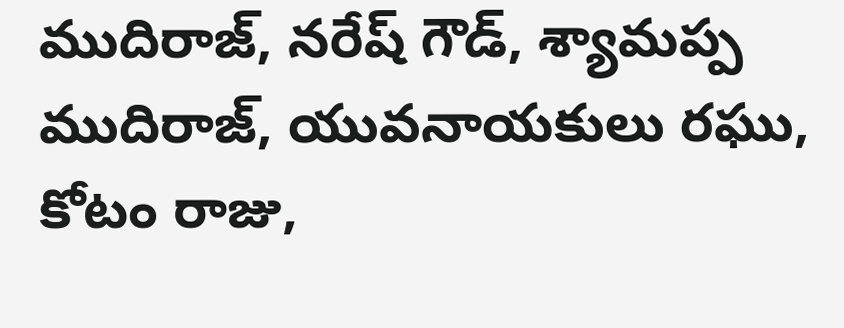ముదిరాజ్, నరేష్ గౌడ్, శ్యామప్ప ముదిరాజ్, యువనాయకులు రఘు, కోటం రాజు,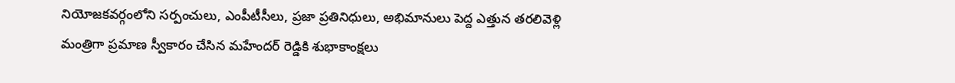నియోజకవర్గంలోని సర్పంచులు, ఎంపీటీసీలు, ప్రజా ప్రతినిధులు, అభిమానులు పెద్ద ఎత్తున తరలివెళ్లి మంత్రిగా ప్రమాణ స్వీకారం చేసిన మహేందర్ రెడ్డికి శుభాకాంక్షలు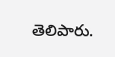తెలిపారు.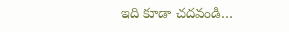ఇది కూడా చదవండి…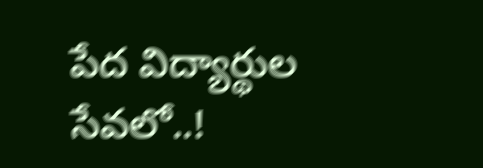పేద విద్యార్థుల సేవలో..!